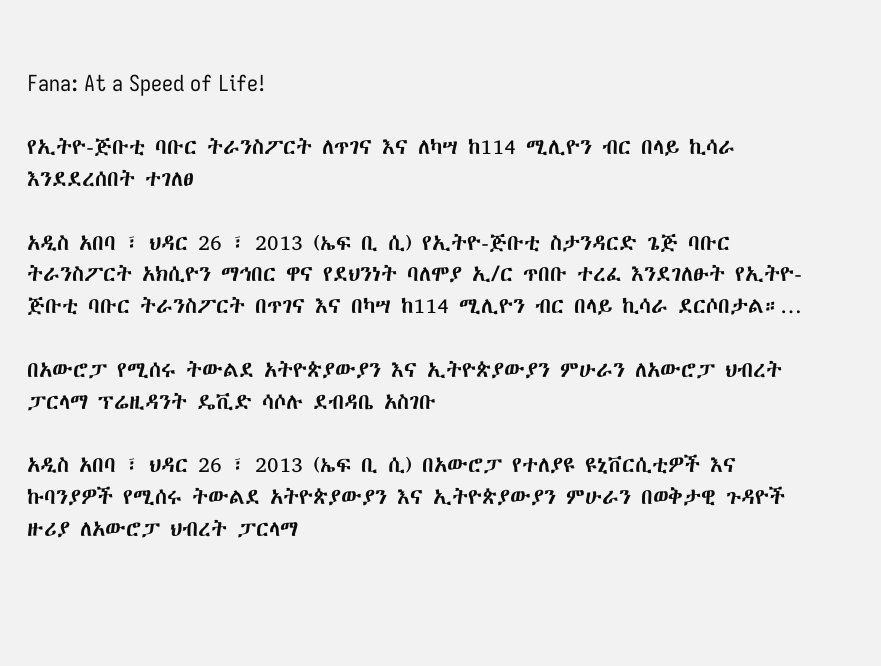Fana: At a Speed of Life!

የኢትዮ-ጅቡቲ ባቡር ትራንስፖርት ለጥገና እና ለካሣ ከ114 ሚሊዮን ብር በላይ ኪሳራ እንደደረሰበት ተገለፀ

አዲስ አበባ ፣ ህዳር 26 ፣ 2013 (ኤፍ ቢ ሲ) የኢትዮ-ጅቡቲ ስታንዳርድ ጌጅ ባቡር ትራንስፖርት አክሲዮን ማኅበር ዋና የደህንነት ባለሞያ ኢ/ር ጥበቡ ተረፈ እንደገለፁት የኢትዮ-ጅቡቲ ባቡር ትራንስፖርት በጥገና እና በካሣ ከ114 ሚሊዮን ብር በላይ ኪሳራ ደርሶበታል።…

በአውሮፓ የሚሰሩ ትውልደ አትዮጵያውያን እና ኢትዮጵያውያን ምሁራን ለአውሮፓ ህብረት ፓርላማ ፕሬዚዳንት ዴቪድ ሳሶሉ ደብዳቤ አስገቡ

አዲስ አበባ ፣ ህዳር 26 ፣ 2013 (ኤፍ ቢ ሲ) በአውሮፓ የተለያዩ ዩኒቨርሲቲዎች እና ኩባንያዎች የሚሰሩ ትውልደ አትዮጵያውያን እና ኢትዮጵያውያን ምሁራን በወቅታዊ ጉዳዮች ዙሪያ ለአውሮፓ ህብረት ፓርላማ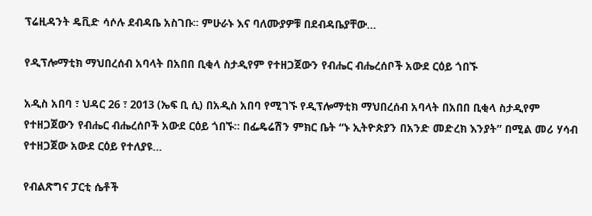ፕሬዚዳንት ዴቪድ ሳሶሉ ደብዳቤ አስገቡ፡፡ ምሁራኑ እና ባለሙያዎቹ በደብዳቤያቸው…

የዲፕሎማቲክ ማህበረሰብ አባላት በአበበ ቢቂላ ስታዲየም የተዘጋጀውን የብሔር ብሔረሰቦች አውደ ርዕይ ጎበኙ

አዲስ አበባ ፣ ህዳር 26 ፣ 2013 (ኤፍ ቢ ሲ) በአዲስ አበባ የሚገኙ የዲፕሎማቲክ ማህበረሰብ አባላት በአበበ ቢቂላ ስታዲየም የተዘጋጀውን የብሔር ብሔረሰቦች አውደ ርዕይ ጎበኙ። በፌዴሬሽን ምክር ቤት “ኑ ኢትዮጵያን በአንድ መድረክ እንያት” በሚል መሪ ሃሳብ የተዘጋጀው አውደ ርዕይ የተለያዩ…

የብልጽግና ፓርቲ ሴቶች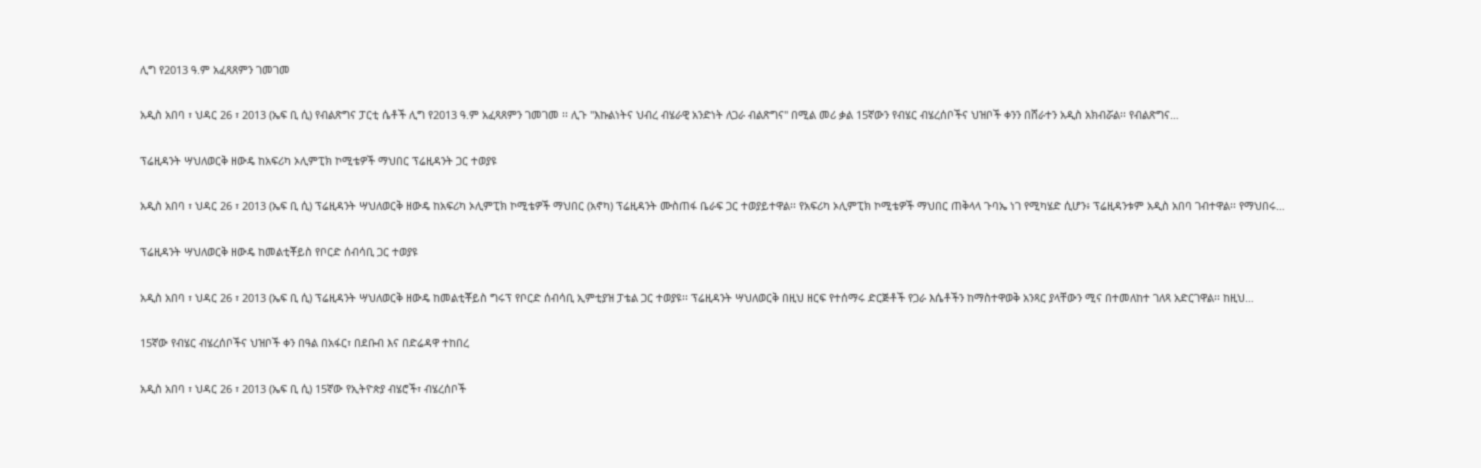ሊግ የ2013 ዓ.ም አፈጻጸምን ገመገመ

አዲስ አበባ ፣ ህዳር 26 ፣ 2013 (ኤፍ ቢ ሲ) የብልጽግና ፓርቲ ሴቶች ሊግ የ2013 ዓ.ም አፈጻጸምን ገመገመ ፡፡ ሊጉ "እኩልነትና ህብረ ብሄራዊ አንድነት ለጋራ ብልጽግና" በሚል መሪ ቃል 15ኛውን የብሄር ብሄረሰቦችና ህዝቦች ቀንን በሸራተን አዲስ አክብሯል፡፡ የብልጽግና…

ፕሬዚዳንት ሣህለወርቅ ዘውዴ ከአፍሪካ ኦሊምፒክ ኮሚቴዎች ማህበር ፕሬዚዳንት ጋር ተወያዩ

አዲስ አበባ ፣ ህዳር 26 ፣ 2013 (ኤፍ ቢ ሲ) ፕሬዚዳንት ሣህለወርቅ ዘውዴ ከአፍሪካ ኦሊምፒክ ኮሚቴዎች ማህበር (አኖካ) ፕሬዚዳንት ሙስጠፋ ቤራፍ ጋር ተወያይተዋል፡፡ የአፍሪካ ኦሊምፒክ ኮሚቴዎች ማህበር ጠቅላላ ጉባኤ ነገ የሚካሄድ ሲሆን፥ ፕሬዚዳንቱም አዲስ አበባ ገብተዋል፡፡ የማህበሩ…

ፕሬዚዳንት ሣህለወርቅ ዘውዴ ከመልቲቾይስ የቦርድ ሰብሳቢ ጋር ተወያዩ

አዲስ አበባ ፣ ህዳር 26 ፣ 2013 (ኤፍ ቢ ሲ) ፕሬዚዳንት ሣህለወርቅ ዘውዴ ከመልቲቾይስ ግሩፕ የቦርድ ሰብሳቢ ኢምቲያዝ ፓቴል ጋር ተወያዩ፡፡ ፕሬዚዳንት ሣህለወርቅ በዚህ ዘርፍ የተሰማሩ ድርጅቶች የጋራ እሴቶችን ከማስተዋወቅ አንጻር ያላቸውን ሚና በተመለከተ ገለጻ አድርገዋል፡፡ ከዚህ…

15ኛው የብሄር ብሄረሰቦችና ህዝቦች ቀን በዓል በአፋር፣ በደቡብ እና በድሬዳዋ ተከበረ

አዲስ አበባ ፣ ህዳር 26 ፣ 2013 (ኤፍ ቢ ሲ) 15ኛው የኢትዮጵያ ብሄሮች፣ ብሄረሰቦች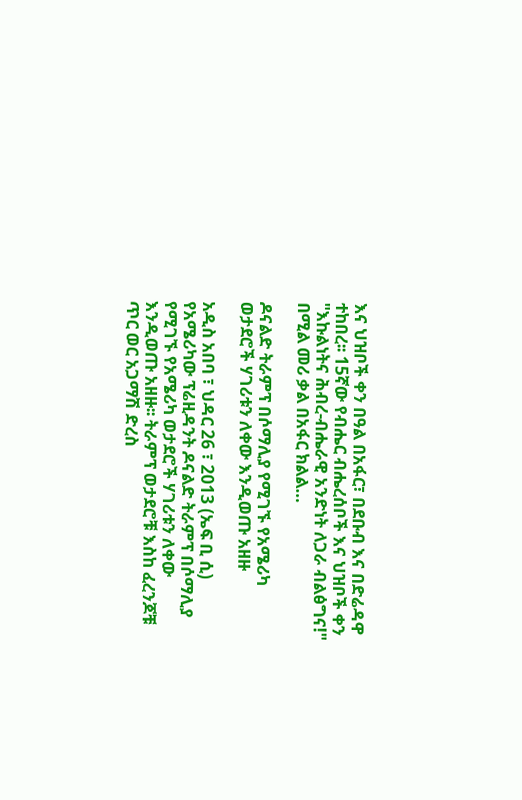እና ህዝቦች ቀን በዓል በአፋር፣ በደቡብ እና በድሬዳዋ ተከበረ፡፡ 15ኛው የብሔር ብሔረሰቦች እና ህዝቦች ቀን "እኩልነትና ሕብረ-ብሔራዊ አንድነት ለጋራ ብልፅግና!" በሚል መሪ ቃል በአፋር ክልል…

ዶናልድ ትራምፕ በሶማሊያ የሚገኙ የአሜሪካ ወታደሮች ሃገሪቱን ለቀው እንዲወጡ አዘዙ

አዲስ አበባ ፣ ህዳር 26 ፣ 2013 (ኤፍ ቢ ሲ) የአሜሪካው ፕሬዚዳንት ዶናልድ ትራምፕ በሶማሊያ የሚገኙ የአሜሪካ ወታደሮች ሃገሪቱን ለቀው እንዲወጡ አዘዙ፡፡ ትራምፕ ወታደሮቹ እስከ ፈረንጆቹ ጥር ወር አጋማሽ ድረስ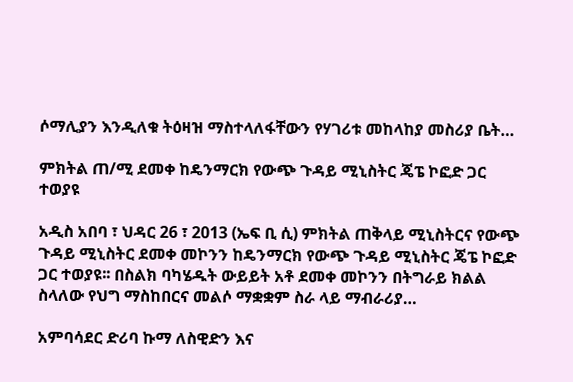ሶማሊያን እንዲለቁ ትዕዛዝ ማስተላለፋቸውን የሃገሪቱ መከላከያ መስሪያ ቤት…

ምክትል ጠ/ሚ ደመቀ ከዴንማርክ የውጭ ጉዳይ ሚኒስትር ጄፔ ኮፎድ ጋር ተወያዩ

አዲስ አበባ ፣ ህዳር 26 ፣ 2013 (ኤፍ ቢ ሲ) ምክትል ጠቅላይ ሚኒስትርና የውጭ ጉዳይ ሚኒስትር ደመቀ መኮንን ከዴንማርክ የውጭ ጉዳይ ሚኒስትር ጄፔ ኮፎድ ጋር ተወያዩ፡፡ በስልክ ባካሄዱት ውይይት አቶ ደመቀ መኮንን በትግራይ ክልል ስላለው የህግ ማስከበርና መልሶ ማቋቋም ስራ ላይ ማብራሪያ…

አምባሳደር ድሪባ ኩማ ለስዊድን እና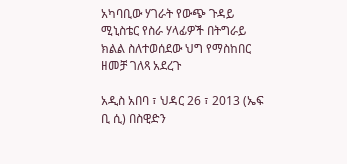አካባቢው ሃገራት የውጭ ጉዳይ ሚኒስቴር የስራ ሃላፊዎች በትግራይ ክልል ስለተወሰደው ህግ የማስከበር ዘመቻ ገለጻ አደረጉ

አዲስ አበባ ፣ ህዳር 26 ፣ 2013 (ኤፍ ቢ ሲ) በስዊድን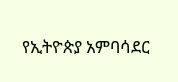የኢትዮጵያ አምባሳደር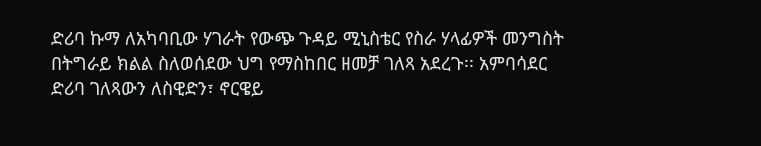ድሪባ ኩማ ለአካባቢው ሃገራት የውጭ ጉዳይ ሚኒስቴር የስራ ሃላፊዎች መንግስት በትግራይ ክልል ስለወሰደው ህግ የማስከበር ዘመቻ ገለጻ አደረጉ፡፡ አምባሳደር ድሪባ ገለጻውን ለስዊድን፣ ኖርዌይ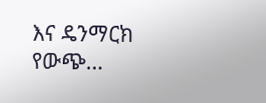እና ዴንማርክ የውጭ…